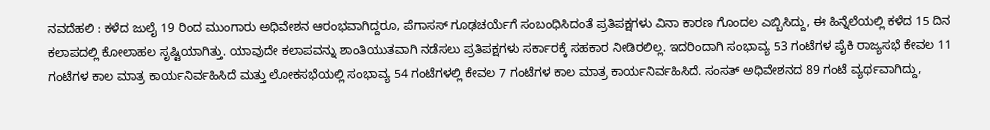ನವದೆಹಲಿ : ಕಳೆದ ಜುಲೈ 19 ರಿಂದ ಮುಂಗಾರು ಅಧಿವೇಶನ ಆರಂಭವಾಗಿದ್ದರೂ, ಪೆಗಾಸಸ್ ಗೂಢಚರ್ಯೆಗೆ ಸಂಬಂಧಿಸಿದಂತೆ ಪ್ರತಿಪಕ್ಷಗಳು ವಿನಾ ಕಾರಣ ಗೊಂದಲ ಎಬ್ಬಿಸಿದ್ದು, ಈ ಹಿನ್ನೆಲೆಯಲ್ಲಿ ಕಳೆದ 15 ದಿನ ಕಲಾಪದಲ್ಲಿ ಕೋಲಾಹಲ ಸೃಷ್ಟಿಯಾಗಿತ್ತು. ಯಾವುದೇ ಕಲಾಪವನ್ನು ಶಾಂತಿಯುತವಾಗಿ ನಡೆಸಲು ಪ್ರತಿಪಕ್ಷಗಳು ಸರ್ಕಾರಕ್ಕೆ ಸಹಕಾರ ನೀಡಿರಲಿಲ್ಲ. ಇದರಿಂದಾಗಿ ಸಂಭಾವ್ಯ 53 ಗಂಟೆಗಳ ಪೈಕಿ ರಾಜ್ಯಸಭೆ ಕೇವಲ 11 ಗಂಟೆಗಳ ಕಾಲ ಮಾತ್ರ ಕಾರ್ಯನಿರ್ವಹಿಸಿದೆ ಮತ್ತು ಲೋಕಸಭೆಯಲ್ಲಿ ಸಂಭಾವ್ಯ 54 ಗಂಟೆಗಳಲ್ಲಿ ಕೇವಲ 7 ಗಂಟೆಗಳ ಕಾಲ ಮಾತ್ರ ಕಾರ್ಯನಿರ್ವಹಿಸಿದೆ. ಸಂಸತ್ ಅಧಿವೇಶನದ 89 ಗಂಟೆ ವ್ಯರ್ಥವಾಗಿದ್ದು,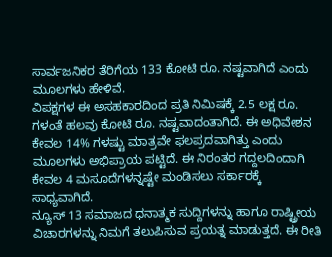ಸಾರ್ವಜನಿಕರ ತೆರಿಗೆಯ 133 ಕೋಟಿ ರೂ. ನಷ್ಟವಾಗಿದೆ ಎಂದು ಮೂಲಗಳು ಹೇಳಿವೆ.
ವಿಪಕ್ಷಗಳ ಈ ಅಸಹಕಾರದಿಂದ ಪ್ರತಿ ನಿಮಿಷಕ್ಕೆ 2.5 ಲಕ್ಷ ರೂ. ಗಳಂತೆ ಹಲವು ಕೋಟಿ ರೂ. ನಷ್ಟವಾದಂತಾಗಿದೆ. ಈ ಅಧಿವೇಶನ ಕೇವಲ 14% ಗಳಷ್ಟು ಮಾತ್ರವೇ ಫಲಪ್ರದವಾಗಿತ್ತು ಎಂದು ಮೂಲಗಳು ಅಭಿಪ್ರಾಯ ಪಟ್ಟಿದೆ. ಈ ನಿರಂತರ ಗದ್ದಲದಿಂದಾಗಿ ಕೇವಲ 4 ಮಸೂದೆಗಳನ್ನಷ್ಟೇ ಮಂಡಿಸಲು ಸರ್ಕಾರಕ್ಕೆ ಸಾಧ್ಯವಾಗಿದೆ.
ನ್ಯೂಸ್ 13 ಸಮಾಜದ ಧನಾತ್ಮಕ ಸುದ್ದಿಗಳನ್ನು ಹಾಗೂ ರಾಷ್ಟ್ರೀಯ ವಿಚಾರಗಳನ್ನು ನಿಮಗೆ ತಲುಪಿಸುವ ಪ್ರಯತ್ನ ಮಾಡುತ್ತದೆ. ಈ ರೀತಿ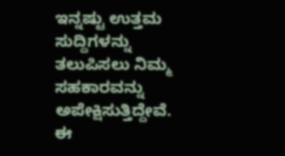ಇನ್ನಷ್ಟು ಉತ್ತಮ ಸುದ್ದಿಗಳನ್ನು ತಲುಪಿಸಲು ನಿಮ್ಮ ಸಹಕಾರವನ್ನು ಅಪೇಕ್ಷಿಸುತ್ತಿದ್ದೇವೆ. ಈ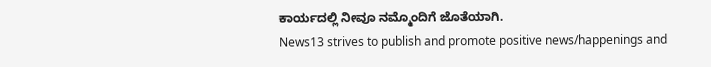ಕಾರ್ಯದಲ್ಲಿ ನೀವೂ ನಮ್ಮೊಂದಿಗೆ ಜೊತೆಯಾಗಿ.
News13 strives to publish and promote positive news/happenings and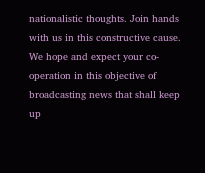nationalistic thoughts. Join hands with us in this constructive cause. We hope and expect your co-operation in this objective of broadcasting news that shall keep up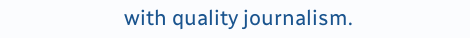with quality journalism.